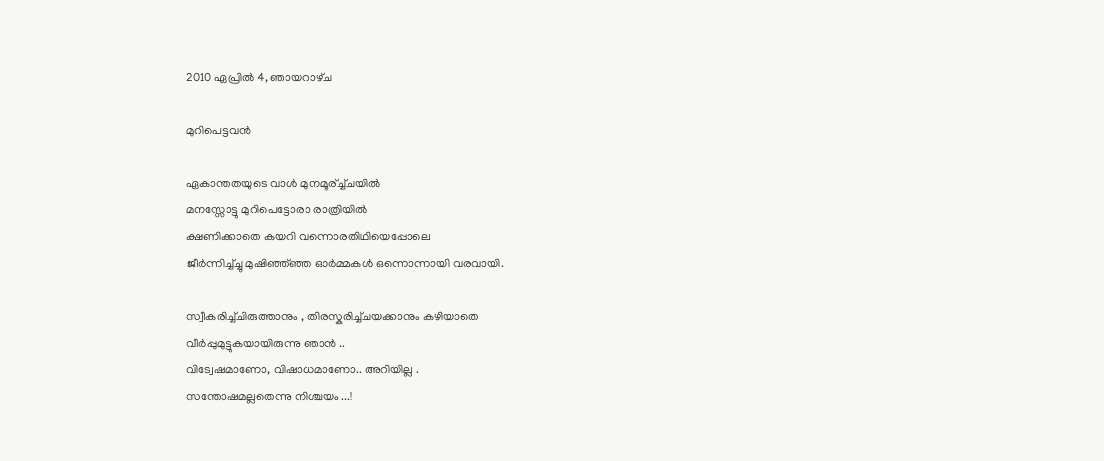2010 ഏപ്രിൽ 4, ഞായറാഴ്‌ച

മുറിപെട്ടവന്‍

ഏകാന്തതയുടെ വാള്‍ മുനമൂര്ച്ച്ചയില്‍
മനസ്സോട്ടു മുറിപെട്ടോരാ രാത്രിയില്‍
ക്ഷണിക്കാതെ കയറി വന്നൊരതിഥിയെപ്പോലെ
ജീര്‍ന്നിച്ച്ച്ചു മുഷിഞ്ഞ്ഞ്ഞ ഓര്‍മ്മകള്‍ ഒന്നൊന്നായി വരവായി.

സ്വീകരിച്ച്ചിരുത്താനും , തിരസ്കരിച്ച്ചയക്കാനും കഴിയാതെ
വീര്‍പ്പുമുട്ടുകയായിരുന്നു ഞാന്‍ ..
വിട്വേഷമാണോ, വിഷാധമാണോ.. അറിയില്ല .
സന്തോഷമല്ലതെന്നു നിശ്ചയം ...!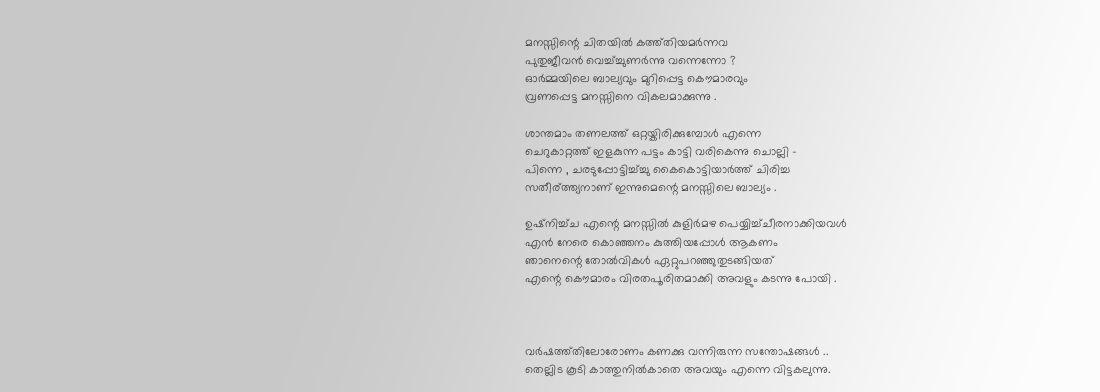മനസ്സിന്റെ ചിതയില്‍ കത്ത്തിയമര്‍ന്നവ
പുതുജീവന്‍ വെച്ച്ച്ചുണര്‍ന്നു വന്നെന്നോ ?
ഓര്‍മ്മയിലെ ബാല്യവും മുറിപ്പെട്ട കൌമാരവും
വ്രണപ്പെട്ട മനസ്സിനെ വികലമാക്കുന്നു .

ശാന്തമാം തണലത്ത് ഒറ്റയ്കിരിക്കുമ്പോള്‍ എന്നെ
ചെറുകാറ്റത്ത് ഇളകുന്ന പട്ടം കാട്ടി വരികെന്നു ചൊല്ലി -
പിന്നെ , ചരടുപ്പോട്ടിച്ച്ച്ചു കൈകൊട്ടിയാര്‍ത്ത് ചിരിച്ച
സതീര്ത്ത്യനാണ് ഇന്നുമെന്റെ മനസ്സിലെ ബാല്യം .

ഉഷ്നിച്ച്ച എന്റെ മനസ്സില്‍ കുളിര്‍മഴ പെയ്യിച്ച്ചീരനാക്കിയവള്‍
എന്‍ നേരെ കൊഞ്ഞനം കുത്തിയപ്പോള്‍ ആകണം
ഞാനെന്റെ തോല്‍വികള്‍ ഏറ്റുപറഞ്ഞുതുടങ്ങിയത്‌
എന്റെ കൌമാരം വിരതപൂരിതമാക്കി അവളും കടന്നു പോയി .



വര്‍ഷത്ത്തിലോരോണം കണക്കു വന്നിരുന്ന സന്തോഷങ്ങള്‍ ..
തെല്ലിട കൂടി കാത്തുനില്‍കാതെ അവയും എന്നെ വിട്ടകലുന്നു.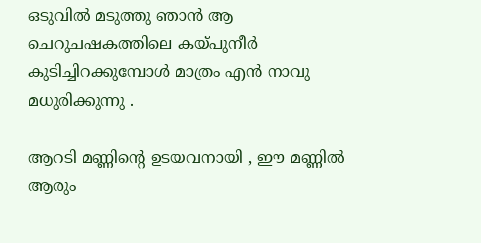ഒടുവില്‍ മടുത്തു ഞാന്‍ ആ ചെറുചഷകത്തിലെ കയ്പുനീര്‍
കുടിച്ചിറക്കുമ്പോള്‍ മാത്രം എന്‍ നാവു മധുരിക്കുന്നു .

ആറടി മണ്ണിന്റെ ഉടയവനായി , ഈ മണ്ണില്‍ ആരും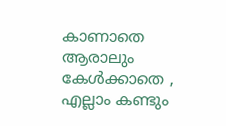കാണാതെ
ആരാലും കേള്‍ക്കാതെ , എല്ലാം കണ്ടും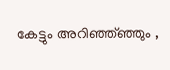കേട്ടും അറിഞ്ഞ്ഞ്ഞും ,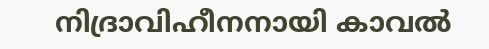നിദ്രാവിഹീനനായി കാവല്‍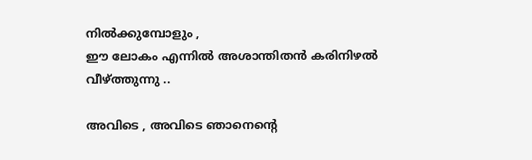നില്‍ക്കുമ്പോളും ,
ഈ ലോകം എന്നില്‍ അശാന്തിതന്‍ കരിനിഴല്‍ വീഴ്ത്തുന്നു ..

അവിടെ , അവിടെ ഞാനെന്റെ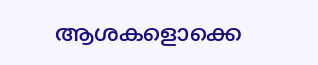ആശകളൊക്കെ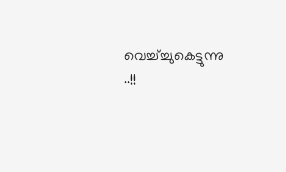വെച്ച്ച്ചുകെട്ടുന്നു ..!!